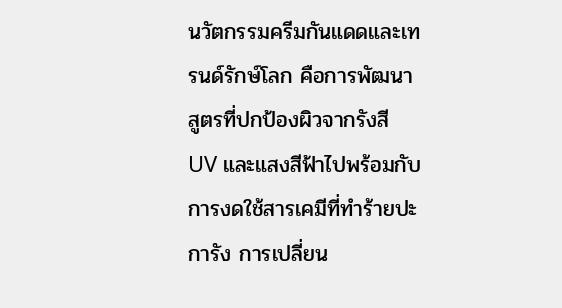นวัตกรรมครีมกันแดดและเทรนด์รักษ์โลก คือการพัฒนาสูตรที่ปกป้องผิวจากรังสี UV และแสงสีฟ้าไปพร้อมกับการงดใช้สารเคมีที่ทำร้ายปะการัง การเปลี่ยน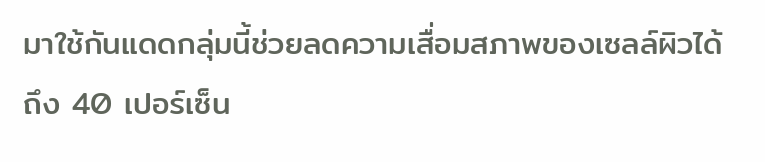มาใช้กันแดดกลุ่มนี้ช่วยลดความเสื่อมสภาพของเซลล์ผิวได้ถึง 40 เปอร์เซ็น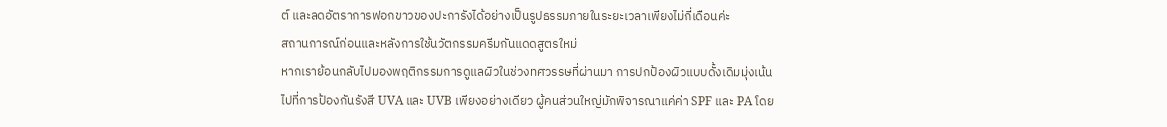ต์ และลดอัตราการฟอกขาวของปะการังได้อย่างเป็นรูปธรรมภายในระยะเวลาเพียงไม่กี่เดือนค่ะ
สถานการณ์ก่อนและหลังการใช้นวัตกรรมครีมกันแดดสูตรใหม่
หากเราย้อนกลับไปมองพฤติกรรมการดูแลผิวในช่วงทศวรรษที่ผ่านมา การปกป้องผิวแบบดั้งเดิมมุ่งเน้นไปที่การป้องกันรังสี UVA และ UVB เพียงอย่างเดียว ผู้คนส่วนใหญ่มักพิจารณาแค่ค่า SPF และ PA โดย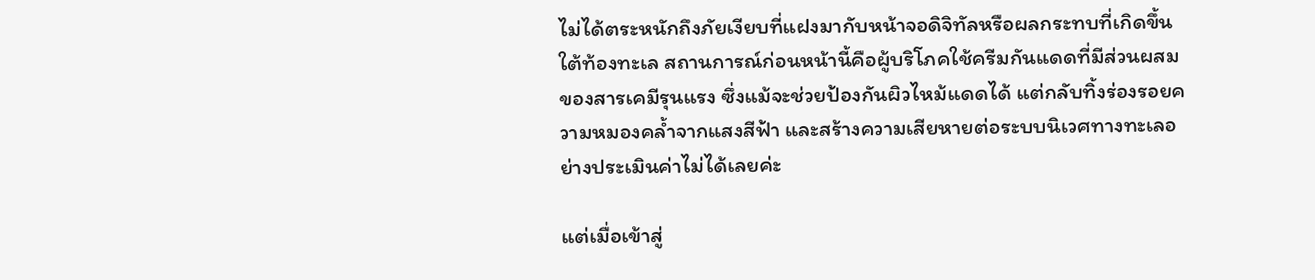ไม่ได้ตระหนักถึงภัยเงียบที่แฝงมากับหน้าจอดิจิทัลหรือผลกระทบที่เกิดขึ้นใต้ท้องทะเล สถานการณ์ก่อนหน้านี้คือผู้บริโภคใช้ครีมกันแดดที่มีส่วนผสมของสารเคมีรุนแรง ซึ่งแม้จะช่วยป้องกันผิวไหม้แดดได้ แต่กลับทิ้งร่องรอยความหมองคล้ำจากแสงสีฟ้า และสร้างความเสียหายต่อระบบนิเวศทางทะเลอย่างประเมินค่าไม่ได้เลยค่ะ

แต่เมื่อเข้าสู่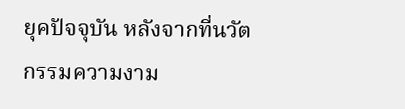ยุคปัจจุบัน หลังจากที่นวัตกรรมความงาม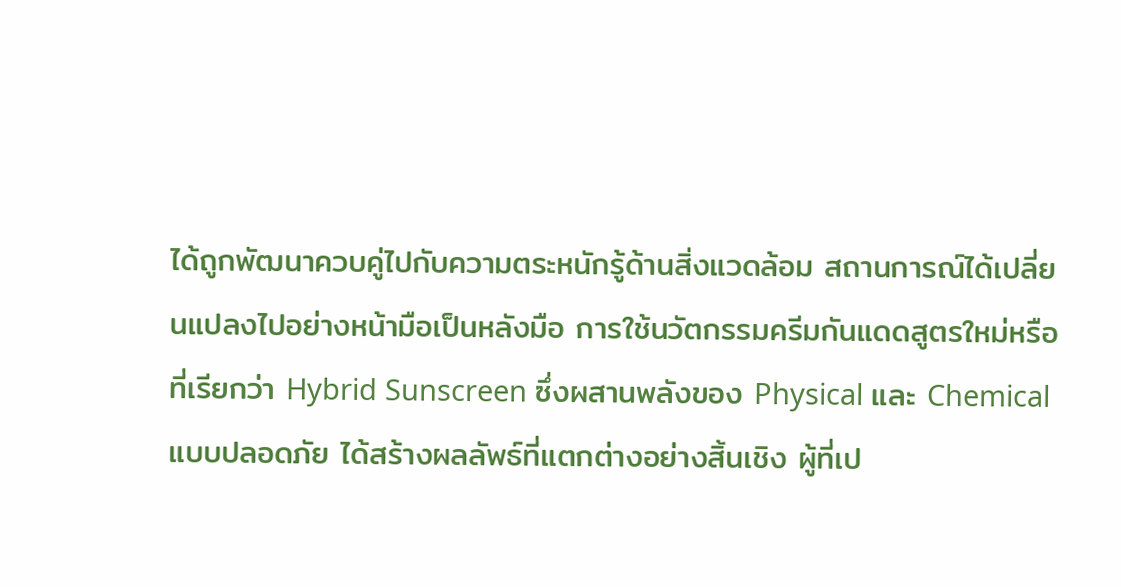ได้ถูกพัฒนาควบคู่ไปกับความตระหนักรู้ด้านสิ่งแวดล้อม สถานการณ์ได้เปลี่ยนแปลงไปอย่างหน้ามือเป็นหลังมือ การใช้นวัตกรรมครีมกันแดดสูตรใหม่หรือที่เรียกว่า Hybrid Sunscreen ซึ่งผสานพลังของ Physical และ Chemical แบบปลอดภัย ได้สร้างผลลัพธ์ที่แตกต่างอย่างสิ้นเชิง ผู้ที่เป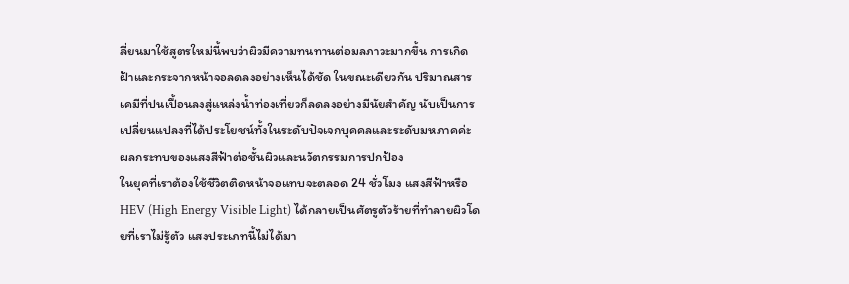ลี่ยนมาใช้สูตรใหม่นี้พบว่าผิวมีความทนทานต่อมลภาวะมากขึ้น การเกิดฝ้าและกระจากหน้าจอลดลงอย่างเห็นได้ชัด ในขณะเดียวกัน ปริมาณสารเคมีที่ปนเปื้อนลงสู่แหล่งน้ำท่องเที่ยวก็ลดลงอย่างมีนัยสำคัญ นับเป็นการเปลี่ยนแปลงที่ได้ประโยชน์ทั้งในระดับปัจเจกบุคคลและระดับมหภาคค่ะ
ผลกระทบของแสงสีฟ้าต่อชั้นผิวและนวัตกรรมการปกป้อง
ในยุคที่เราต้องใช้ชีวิตติดหน้าจอแทบจะตลอด 24 ชั่วโมง แสงสีฟ้าหรือ HEV (High Energy Visible Light) ได้กลายเป็นศัตรูตัวร้ายที่ทำลายผิวโดยที่เราไม่รู้ตัว แสงประเภทนี้ไม่ได้มา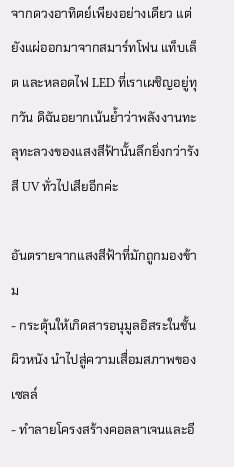จากดวงอาทิตย์เพียงอย่างเดียว แต่ยังแผ่ออกมาจากสมาร์ทโฟน แท็บเล็ต และหลอดไฟ LED ที่เราเผชิญอยู่ทุกวัน ดิฉันอยากเน้นย้ำว่าพลังงานทะลุทะลวงของแสงสีฟ้านั้นลึกยิ่งกว่ารังสี UV ทั่วไปเสียอีกค่ะ

อันตรายจากแสงสีฟ้าที่มักถูกมองข้าม
- กระตุ้นให้เกิดสารอนุมูลอิสระในชั้นผิวหนัง นำไปสู่ความเสื่อมสภาพของเซลล์
- ทำลายโครงสร้างคอลลาเจนและอี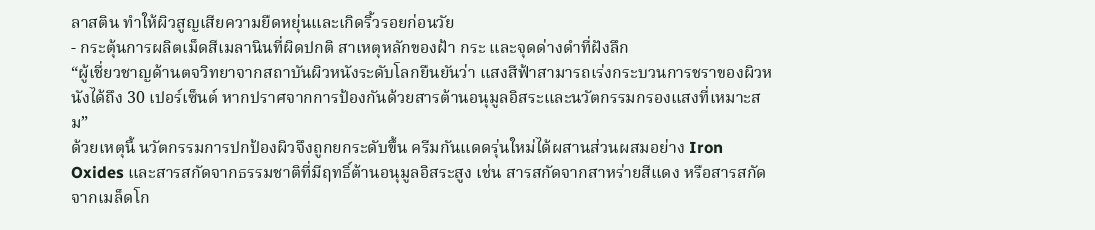ลาสติน ทำให้ผิวสูญเสียความยืดหยุ่นและเกิดริ้วรอยก่อนวัย
- กระตุ้นการผลิตเม็ดสีเมลานินที่ผิดปกติ สาเหตุหลักของฝ้า กระ และจุดด่างดำที่ฝังลึก
“ผู้เชี่ยวชาญด้านตจวิทยาจากสถาบันผิวหนังระดับโลกยืนยันว่า แสงสีฟ้าสามารถเร่งกระบวนการชราของผิวหนังได้ถึง 30 เปอร์เซ็นต์ หากปราศจากการป้องกันด้วยสารต้านอนุมูลอิสระและนวัตกรรมกรองแสงที่เหมาะสม”
ด้วยเหตุนี้ นวัตกรรมการปกป้องผิวจึงถูกยกระดับขึ้น ครีมกันแดดรุ่นใหม่ได้ผสานส่วนผสมอย่าง Iron Oxides และสารสกัดจากธรรมชาติที่มีฤทธิ์ต้านอนุมูลอิสระสูง เช่น สารสกัดจากสาหร่ายสีแดง หรือสารสกัดจากเมล็ดโก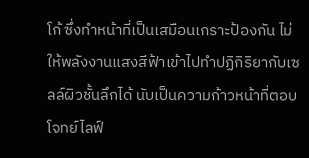โก้ ซึ่งทำหน้าที่เป็นเสมือนเกราะป้องกัน ไม่ให้พลังงานแสงสีฟ้าเข้าไปทำปฏิกิริยากับเซลล์ผิวชั้นลึกได้ นับเป็นความก้าวหน้าที่ตอบโจทย์ไลฟ์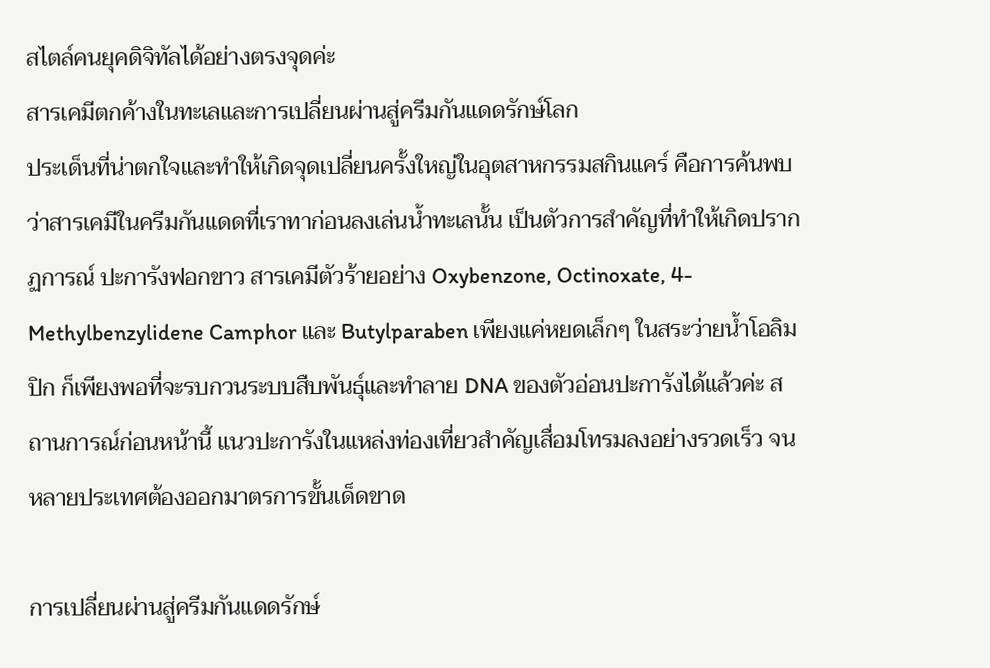สไตล์คนยุคดิจิทัลได้อย่างตรงจุดค่ะ
สารเคมีตกค้างในทะเลและการเปลี่ยนผ่านสู่ครีมกันแดดรักษ์โลก
ประเด็นที่น่าตกใจและทำให้เกิดจุดเปลี่ยนครั้งใหญ่ในอุตสาหกรรมสกินแคร์ คือการค้นพบว่าสารเคมีในครีมกันแดดที่เราทาก่อนลงเล่นน้ำทะเลนั้น เป็นตัวการสำคัญที่ทำให้เกิดปรากฏการณ์ ปะการังฟอกขาว สารเคมีตัวร้ายอย่าง Oxybenzone, Octinoxate, 4-Methylbenzylidene Camphor และ Butylparaben เพียงแค่หยดเล็กๆ ในสระว่ายน้ำโอลิมปิก ก็เพียงพอที่จะรบกวนระบบสืบพันธุ์และทำลาย DNA ของตัวอ่อนปะการังได้แล้วค่ะ สถานการณ์ก่อนหน้านี้ แนวปะการังในแหล่งท่องเที่ยวสำคัญเสื่อมโทรมลงอย่างรวดเร็ว จนหลายประเทศต้องออกมาตรการขั้นเด็ดขาด

การเปลี่ยนผ่านสู่ครีมกันแดดรักษ์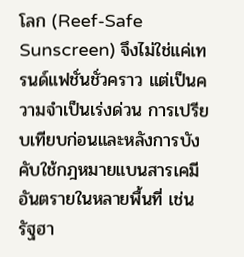โลก (Reef-Safe Sunscreen) จึงไม่ใช่แค่เทรนด์แฟชั่นชั่วคราว แต่เป็นความจำเป็นเร่งด่วน การเปรียบเทียบก่อนและหลังการบังคับใช้กฎหมายแบนสารเคมีอันตรายในหลายพื้นที่ เช่น รัฐฮา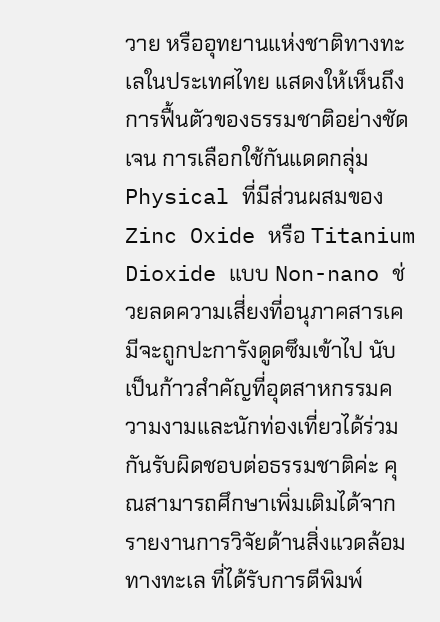วาย หรืออุทยานแห่งชาติทางทะเลในประเทศไทย แสดงให้เห็นถึงการฟื้นตัวของธรรมชาติอย่างชัดเจน การเลือกใช้กันแดดกลุ่ม Physical ที่มีส่วนผสมของ Zinc Oxide หรือ Titanium Dioxide แบบ Non-nano ช่วยลดความเสี่ยงที่อนุภาคสารเคมีจะถูกปะการังดูดซึมเข้าไป นับเป็นก้าวสำคัญที่อุตสาหกรรมความงามและนักท่องเที่ยวได้ร่วมกันรับผิดชอบต่อธรรมชาติค่ะ คุณสามารถศึกษาเพิ่มเติมได้จาก รายงานการวิจัยด้านสิ่งแวดล้อมทางทะเล ที่ได้รับการตีพิมพ์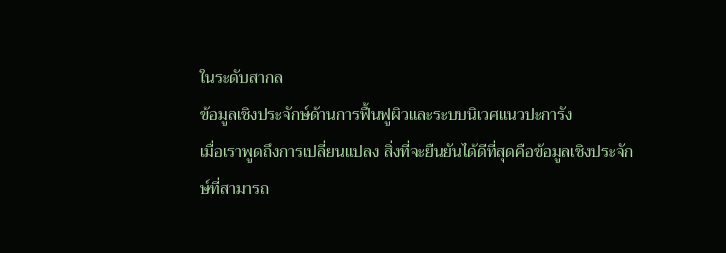ในระดับสากล
ข้อมูลเชิงประจักษ์ด้านการฟื้นฟูผิวและระบบนิเวศแนวปะการัง
เมื่อเราพูดถึงการเปลี่ยนแปลง สิ่งที่จะยืนยันได้ดีที่สุดคือข้อมูลเชิงประจักษ์ที่สามารถ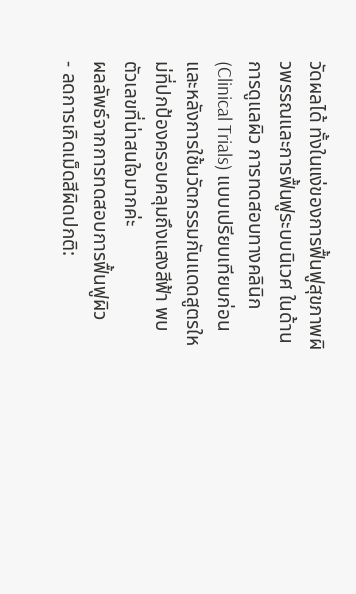วัดผลได้ ทั้งในแง่ของการฟื้นฟูสุขภาพผิวพรรณและการฟื้นฟูระบบนิเวศ ในด้านการดูแลผิว การทดสอบทางคลินิก (Clinical Trials) แบบเปรียบเทียบก่อนและหลังการใช้นวัตกรรมกันแดดสูตรใหม่ที่ปกป้องครอบคลุมถึงแสงสีฟ้า พบตัวเลขที่น่าสนใจมากค่ะ
ผลลัพธ์จากการทดสอบการฟื้นฟูผิว
- ลดการเกิดเม็ดสีผิดปกติ: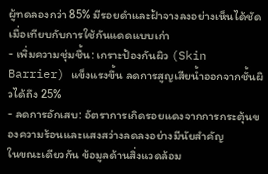ผู้ทดลองกว่า 85% มีรอยดำและฝ้าจางลงอย่างเห็นได้ชัดเมื่อเทียบกับการใช้กันแดดแบบเก่า
- เพิ่มความชุ่มชื้น: เกราะป้องกันผิว (Skin Barrier) แข็งแรงขึ้น ลดการสูญเสียน้ำออกจากชั้นผิวได้ถึง 25%
- ลดการอักเสบ: อัตราการเกิดรอยแดงจากการกระตุ้นของความร้อนและแสงสว่างลดลงอย่างมีนัยสำคัญ
ในขณะเดียวกัน ข้อมูลด้านสิ่งแวดล้อม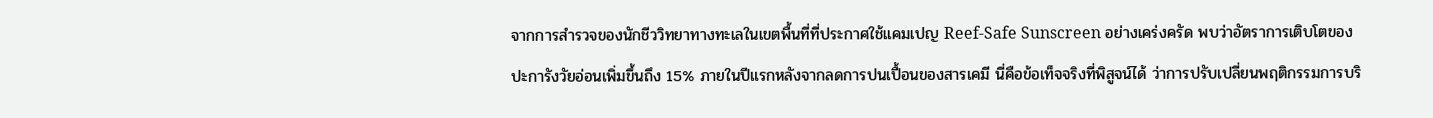จากการสำรวจของนักชีววิทยาทางทะเลในเขตพื้นที่ที่ประกาศใช้แคมเปญ Reef-Safe Sunscreen อย่างเคร่งครัด พบว่าอัตราการเติบโตของปะการังวัยอ่อนเพิ่มขึ้นถึง 15% ภายในปีแรกหลังจากลดการปนเปื้อนของสารเคมี นี่คือข้อเท็จจริงที่พิสูจน์ได้ ว่าการปรับเปลี่ยนพฤติกรรมการบริ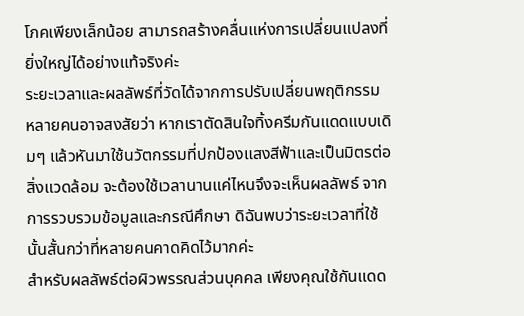โภคเพียงเล็กน้อย สามารถสร้างคลื่นแห่งการเปลี่ยนแปลงที่ยิ่งใหญ่ได้อย่างแท้จริงค่ะ
ระยะเวลาและผลลัพธ์ที่วัดได้จากการปรับเปลี่ยนพฤติกรรม
หลายคนอาจสงสัยว่า หากเราตัดสินใจทิ้งครีมกันแดดแบบเดิมๆ แล้วหันมาใช้นวัตกรรมที่ปกป้องแสงสีฟ้าและเป็นมิตรต่อสิ่งแวดล้อม จะต้องใช้เวลานานแค่ไหนจึงจะเห็นผลลัพธ์ จากการรวบรวมข้อมูลและกรณีศึกษา ดิฉันพบว่าระยะเวลาที่ใช้นั้นสั้นกว่าที่หลายคนคาดคิดไว้มากค่ะ
สำหรับผลลัพธ์ต่อผิวพรรณส่วนบุคคล เพียงคุณใช้กันแดด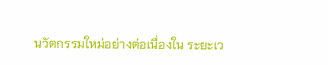นวัตกรรมใหม่อย่างต่อเนื่องใน ระยะเว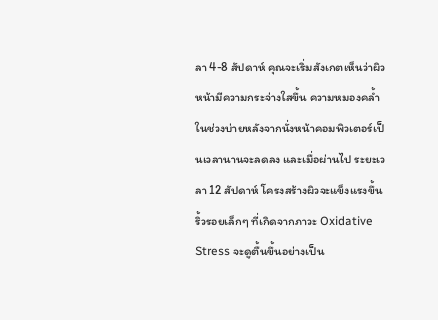ลา 4-8 สัปดาห์ คุณจะเริ่มสังเกตเห็นว่าผิวหน้ามีความกระจ่างใสขึ้น ความหมองคล้ำในช่วงบ่ายหลังจากนั่งหน้าคอมพิวเตอร์เป็นเวลานานจะลดลง และเมื่อผ่านไป ระยะเวลา 12 สัปดาห์ โครงสร้างผิวจะแข็งแรงขึ้น ริ้วรอยเล็กๆ ที่เกิดจากภาวะ Oxidative Stress จะดูตื้นขึ้นอย่างเป็น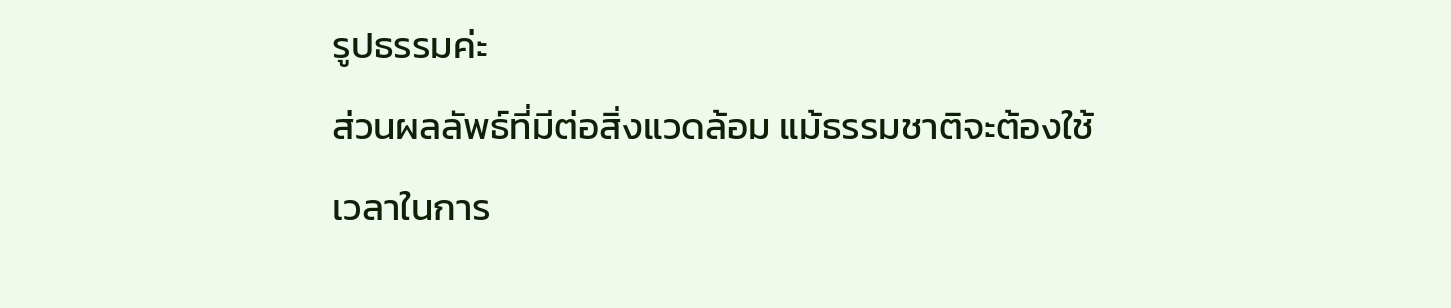รูปธรรมค่ะ
ส่วนผลลัพธ์ที่มีต่อสิ่งแวดล้อม แม้ธรรมชาติจะต้องใช้เวลาในการ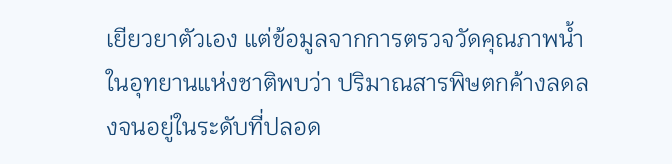เยียวยาตัวเอง แต่ข้อมูลจากการตรวจวัดคุณภาพน้ำในอุทยานแห่งชาติพบว่า ปริมาณสารพิษตกค้างลดลงจนอยู่ในระดับที่ปลอด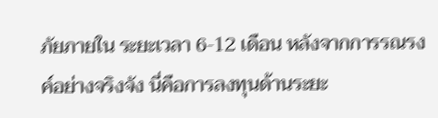ภัยภายใน ระยะเวลา 6-12 เดือน หลังจากการรณรงค์อย่างจริงจัง นี่คือการลงทุนด้านระยะ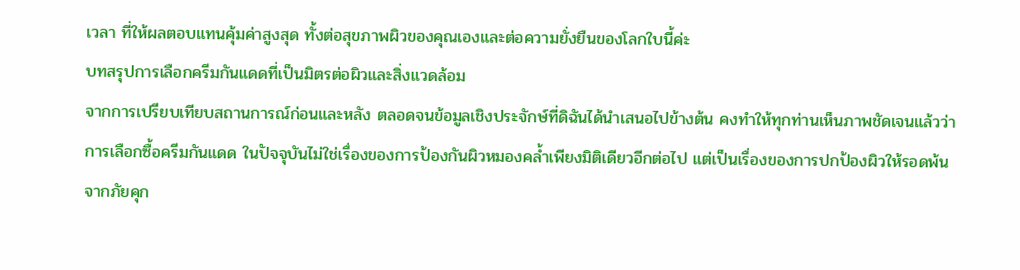เวลา ที่ให้ผลตอบแทนคุ้มค่าสูงสุด ทั้งต่อสุขภาพผิวของคุณเองและต่อความยั่งยืนของโลกใบนี้ค่ะ
บทสรุปการเลือกครีมกันแดดที่เป็นมิตรต่อผิวและสิ่งแวดล้อม
จากการเปรียบเทียบสถานการณ์ก่อนและหลัง ตลอดจนข้อมูลเชิงประจักษ์ที่ดิฉันได้นำเสนอไปข้างต้น คงทำให้ทุกท่านเห็นภาพชัดเจนแล้วว่า การเลือกซื้อครีมกันแดด ในปัจจุบันไม่ใช่เรื่องของการป้องกันผิวหมองคล้ำเพียงมิติเดียวอีกต่อไป แต่เป็นเรื่องของการปกป้องผิวให้รอดพ้นจากภัยคุก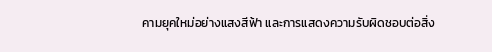คามยุคใหม่อย่างแสงสีฟ้า และการแสดงความรับผิดชอบต่อสิ่ง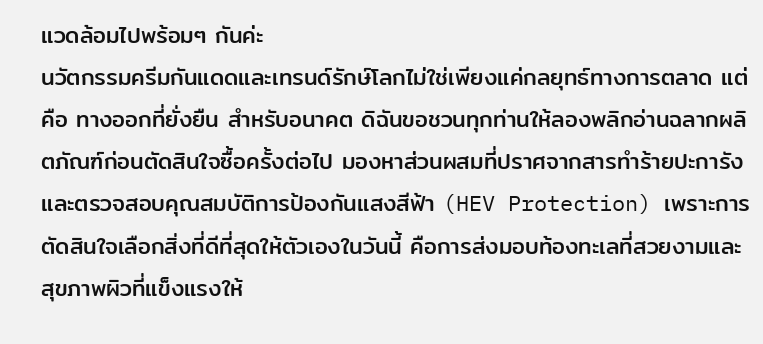แวดล้อมไปพร้อมๆ กันค่ะ
นวัตกรรมครีมกันแดดและเทรนด์รักษ์โลกไม่ใช่เพียงแค่กลยุทธ์ทางการตลาด แต่คือ ทางออกที่ยั่งยืน สำหรับอนาคต ดิฉันขอชวนทุกท่านให้ลองพลิกอ่านฉลากผลิตภัณฑ์ก่อนตัดสินใจซื้อครั้งต่อไป มองหาส่วนผสมที่ปราศจากสารทำร้ายปะการัง และตรวจสอบคุณสมบัติการป้องกันแสงสีฟ้า (HEV Protection) เพราะการตัดสินใจเลือกสิ่งที่ดีที่สุดให้ตัวเองในวันนี้ คือการส่งมอบท้องทะเลที่สวยงามและสุขภาพผิวที่แข็งแรงให้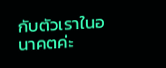กับตัวเราในอนาคตค่ะ